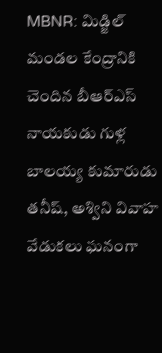MBNR: మిడ్జిల్ మండల కేంద్రానికి చెందిన బీఆర్ఎస్ నాయకుడు గుళ్ల బాలయ్య కుమారుడు తనీష్, అశ్విని వివాహ వేడుకలు ఘనంగా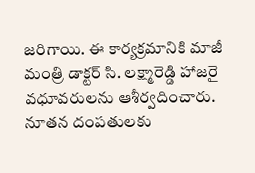జరిగాయి. ఈ కార్యక్రమానికి మాజీ మంత్రి డాక్టర్ సి. లక్ష్మారెడ్డి హాజరై వధూవరులను ఆశీర్వదించారు. నూతన దంపతులకు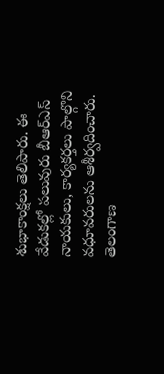శుభాకాంక్షలు తెలిపారు. ఈ వేడుకల్లో పలువురు బీఆర్ఎస్ నాయకులు, కార్యకర్తలు పాల్గొని వధూవరులను ఆశీర్వదించారు.
తెలంగాణ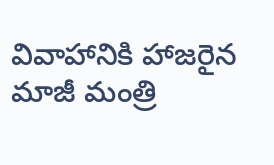వివాహానికి హాజరైన మాజీ మంత్రి